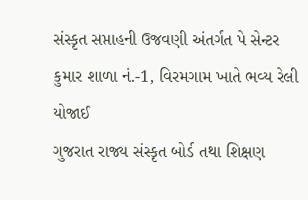સંસ્કૃત સપ્તાહની ઉજવણી અંતર્ગત પે સેન્ટર કુમાર શાળા નં.-1, વિરમગામ ખાતે ભવ્ય રેલી યોજાઈ
ગુજરાત રાજ્ય સંસ્કૃત બોર્ડ તથા શિક્ષણ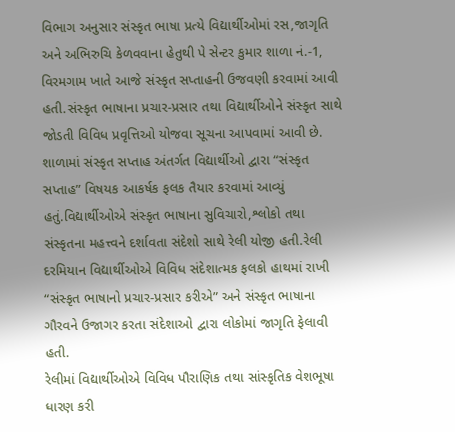વિભાગ અનુસાર સંસ્કૃત ભાષા પ્રત્યે વિદ્યાર્થીઓમાં રસ,જાગૃતિ અને અભિરુચિ કેળવવાના હેતુથી પે સેન્ટર કુમાર શાળા નં.-1, વિરમગામ ખાતે આજે સંસ્કૃત સપ્તાહની ઉજવણી કરવામાં આવી હતી.સંસ્કૃત ભાષાના પ્રચાર-પ્રસાર તથા વિદ્યાર્થીઓને સંસ્કૃત સાથે જોડતી વિવિધ પ્રવૃત્તિઓ યોજવા સૂચના આપવામાં આવી છે.
શાળામાં સંસ્કૃત સપ્તાહ અંતર્ગત વિદ્યાર્થીઓ દ્વારા “સંસ્કૃત સપ્તાહ” વિષયક આકર્ષક ફલક તૈયાર કરવામાં આવ્યું હતું.વિદ્યાર્થીઓએ સંસ્કૃત ભાષાના સુવિચારો,શ્લોકો તથા સંસ્કૃતના મહત્ત્વને દર્શાવતા સંદેશો સાથે રેલી યોજી હતી.રેલી દરમિયાન વિદ્યાર્થીઓએ વિવિધ સંદેશાત્મક ફલકો હાથમાં રાખી “સંસ્કૃત ભાષાનો પ્રચાર-પ્રસાર કરીએ” અને સંસ્કૃત ભાષાના ગૌરવને ઉજાગર કરતા સંદેશાઓ દ્વારા લોકોમાં જાગૃતિ ફેલાવી હતી.
રેલીમાં વિદ્યાર્થીઓએ વિવિધ પૌરાણિક તથા સાંસ્કૃતિક વેશભૂષા ધારણ કરી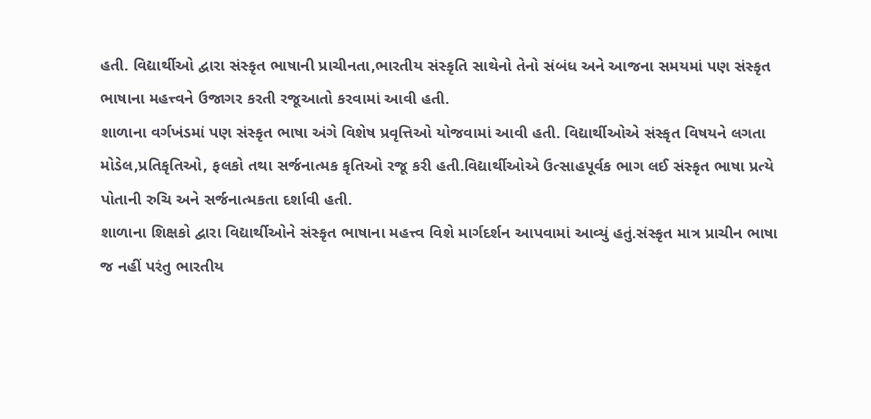હતી. વિદ્યાર્થીઓ દ્વારા સંસ્કૃત ભાષાની પ્રાચીનતા,ભારતીય સંસ્કૃતિ સાથેનો તેનો સંબંધ અને આજના સમયમાં પણ સંસ્કૃત ભાષાના મહત્ત્વને ઉજાગર કરતી રજૂઆતો કરવામાં આવી હતી.
શાળાના વર્ગખંડમાં પણ સંસ્કૃત ભાષા અંગે વિશેષ પ્રવૃત્તિઓ યોજવામાં આવી હતી. વિદ્યાર્થીઓએ સંસ્કૃત વિષયને લગતા મોડેલ,પ્રતિકૃતિઓ, ફલકો તથા સર્જનાત્મક કૃતિઓ રજૂ કરી હતી.વિદ્યાર્થીઓએ ઉત્સાહપૂર્વક ભાગ લઈ સંસ્કૃત ભાષા પ્રત્યે પોતાની રુચિ અને સર્જનાત્મકતા દર્શાવી હતી.
શાળાના શિક્ષકો દ્વારા વિદ્યાર્થીઓને સંસ્કૃત ભાષાના મહત્ત્વ વિશે માર્ગદર્શન આપવામાં આવ્યું હતું.સંસ્કૃત માત્ર પ્રાચીન ભાષા જ નહીં પરંતુ ભારતીય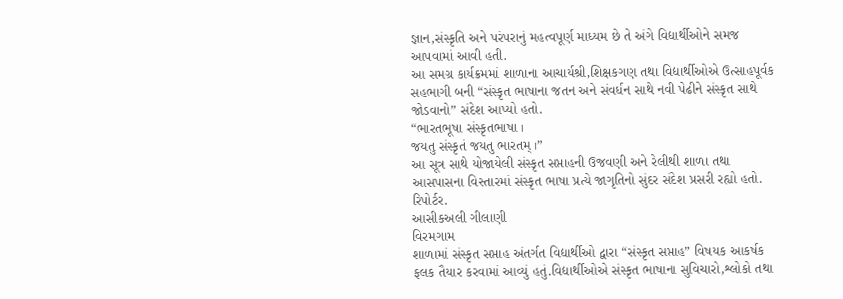જ્ઞાન,સંસ્કૃતિ અને પરંપરાનું મહત્વપૂર્ણ માધ્યમ છે તે અંગે વિદ્યાર્થીઓને સમજ આપવામાં આવી હતી.
આ સમગ્ર કાર્યક્રમમાં શાળાના આચાર્યશ્રી,શિક્ષકગણ તથા વિદ્યાર્થીઓએ ઉત્સાહપૂર્વક સહભાગી બની “સંસ્કૃત ભાષાના જતન અને સંવર્ધન સાથે નવી પેઢીને સંસ્કૃત સાથે જોડવાનો” સંદેશ આપ્યો હતો.
“ભારતભૂષા સંસ્કૃતભાષા ।
જયતુ સંસ્કૃતં જયતુ ભારતમ્ ।”
આ સૂત્ર સાથે યોજાયેલી સંસ્કૃત સપ્તાહની ઉજવણી અને રેલીથી શાળા તથા આસપાસના વિસ્તારમાં સંસ્કૃત ભાષા પ્રત્યે જાગૃતિનો સુંદર સંદેશ પ્રસરી રહ્યો હતો.
રિપોર્ટર.
આસીકઅલી ગીલાણી
વિરમગામ
શાળામાં સંસ્કૃત સપ્તાહ અંતર્ગત વિદ્યાર્થીઓ દ્વારા “સંસ્કૃત સપ્તાહ” વિષયક આકર્ષક ફલક તૈયાર કરવામાં આવ્યું હતું.વિદ્યાર્થીઓએ સંસ્કૃત ભાષાના સુવિચારો,શ્લોકો તથા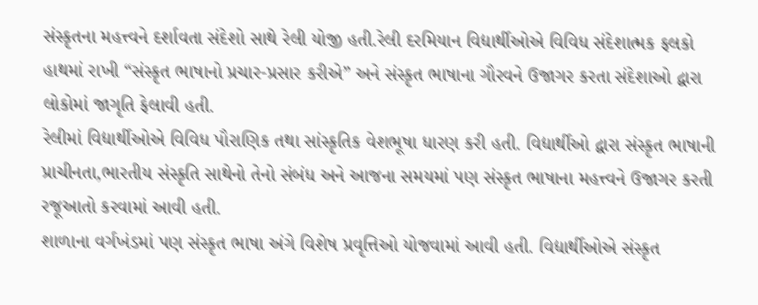સંસ્કૃતના મહત્ત્વને દર્શાવતા સંદેશો સાથે રેલી યોજી હતી.રેલી દરમિયાન વિદ્યાર્થીઓએ વિવિધ સંદેશાત્મક ફલકો હાથમાં રાખી “સંસ્કૃત ભાષાનો પ્રચાર-પ્રસાર કરીએ” અને સંસ્કૃત ભાષાના ગૌરવને ઉજાગર કરતા સંદેશાઓ દ્વારા લોકોમાં જાગૃતિ ફેલાવી હતી.
રેલીમાં વિદ્યાર્થીઓએ વિવિધ પૌરાણિક તથા સાંસ્કૃતિક વેશભૂષા ધારણ કરી હતી. વિદ્યાર્થીઓ દ્વારા સંસ્કૃત ભાષાની પ્રાચીનતા,ભારતીય સંસ્કૃતિ સાથેનો તેનો સંબંધ અને આજના સમયમાં પણ સંસ્કૃત ભાષાના મહત્ત્વને ઉજાગર કરતી રજૂઆતો કરવામાં આવી હતી.
શાળાના વર્ગખંડમાં પણ સંસ્કૃત ભાષા અંગે વિશેષ પ્રવૃત્તિઓ યોજવામાં આવી હતી. વિદ્યાર્થીઓએ સંસ્કૃત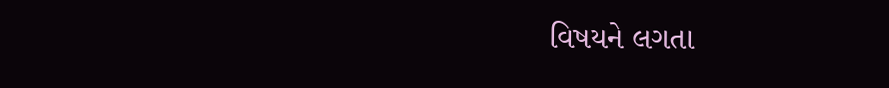વિષયને લગતા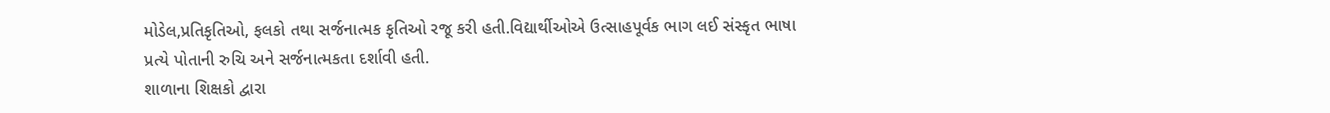મોડેલ,પ્રતિકૃતિઓ, ફલકો તથા સર્જનાત્મક કૃતિઓ રજૂ કરી હતી.વિદ્યાર્થીઓએ ઉત્સાહપૂર્વક ભાગ લઈ સંસ્કૃત ભાષા પ્રત્યે પોતાની રુચિ અને સર્જનાત્મકતા દર્શાવી હતી.
શાળાના શિક્ષકો દ્વારા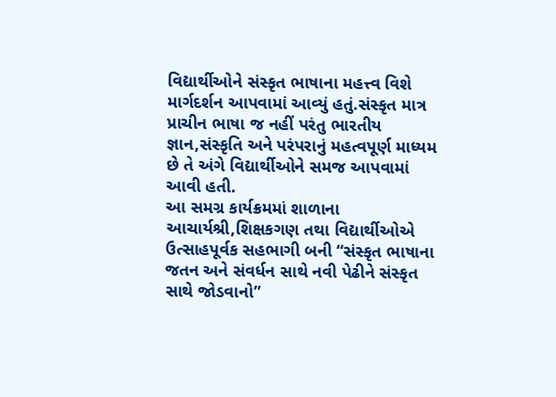વિદ્યાર્થીઓને સંસ્કૃત ભાષાના મહત્ત્વ વિશે માર્ગદર્શન આપવામાં આવ્યું હતું.સંસ્કૃત માત્ર પ્રાચીન ભાષા જ નહીં પરંતુ ભારતીય જ્ઞાન,સંસ્કૃતિ અને પરંપરાનું મહત્વપૂર્ણ માધ્યમ છે તે અંગે વિદ્યાર્થીઓને સમજ આપવામાં આવી હતી.
આ સમગ્ર કાર્યક્રમમાં શાળાના આચાર્યશ્રી,શિક્ષકગણ તથા વિદ્યાર્થીઓએ ઉત્સાહપૂર્વક સહભાગી બની “સંસ્કૃત ભાષાના જતન અને સંવર્ધન સાથે નવી પેઢીને સંસ્કૃત સાથે જોડવાનો”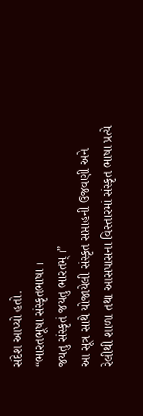સંદેશ આપ્યો હતો.
“ભારતભૂષા સંસ્કૃતભાષા ।
જયતુ સંસ્કૃતં જયતુ ભારતમ્ ।”
આ સૂત્ર સાથે યોજાયેલી સંસ્કૃત સપ્તાહની ઉજવણી અને રેલીથી શાળા તથા આસપાસના વિસ્તારમાં સંસ્કૃત ભાષા પ્રત્યે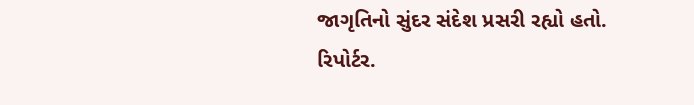જાગૃતિનો સુંદર સંદેશ પ્રસરી રહ્યો હતો.
રિપોર્ટર.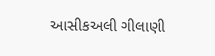આસીકઅલી ગીલાણી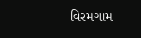વિરમગામ